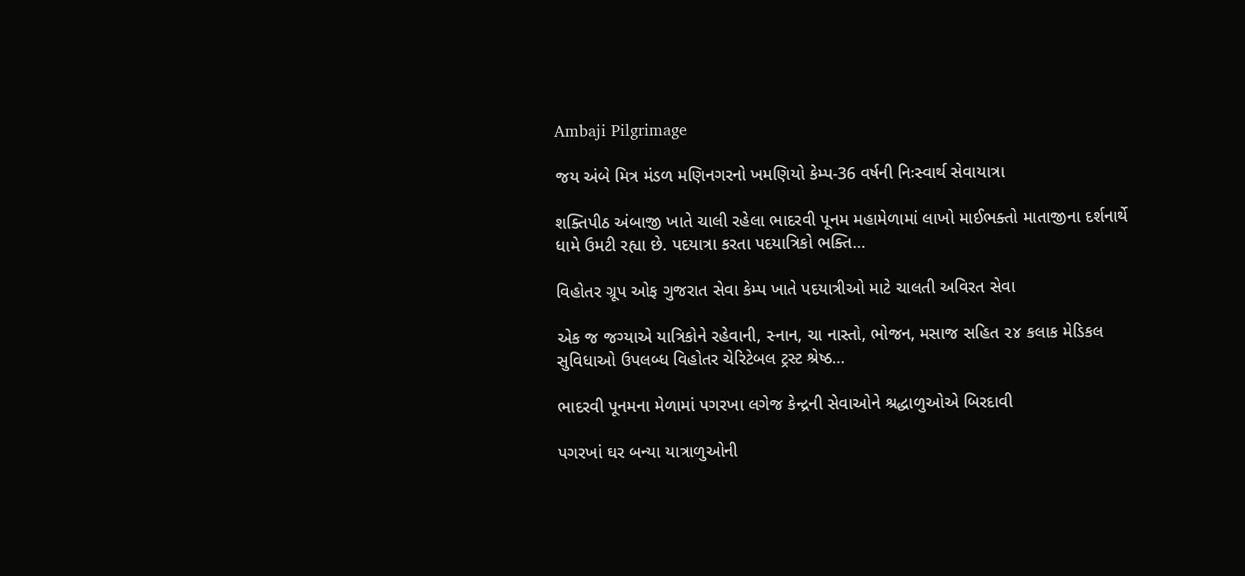Ambaji Pilgrimage

જય અંબે મિત્ર મંડળ મણિનગરનો ખમણિયો કેમ્પ-36 વર્ષની નિઃસ્વાર્થ સેવાયાત્રા

શક્તિપીઠ અંબાજી ખાતે ચાલી રહેલા ભાદરવી પૂનમ મહામેળામાં લાખો માઈભક્તો માતાજીના દર્શનાર્થે ધામે ઉમટી રહ્યા છે. પદયાત્રા કરતા પદયાત્રિકો ભક્તિ…

વિહોતર ગ્રૂપ ઓફ ગુજરાત સેવા કેમ્પ ખાતે પદયાત્રીઓ માટે ચાલતી અવિરત સેવા

એક જ જગ્યાએ યાત્રિકોને રહેવાની, સ્નાન, ચા નાસ્તો, ભોજન, મસાજ સહિત ૨૪ કલાક મેડિકલ સુવિધાઓ ઉપલબ્ધ વિહોતર ચેરિટેબલ ટ્રસ્ટ શ્રેષ્ઠ…

ભાદરવી પૂનમના મેળામાં પગરખા લગેજ કેન્દ્રની સેવાઓને શ્રદ્ધાળુઓએ બિરદાવી

પગરખાં ઘર બન્યા યાત્રાળુઓની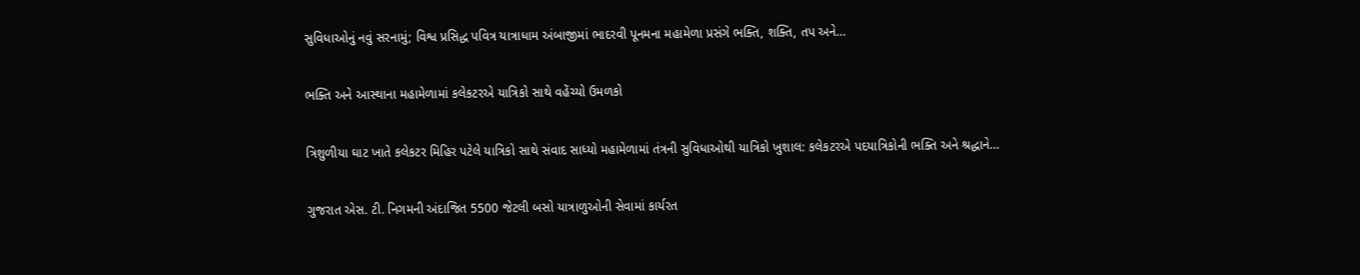સુવિધાઓનું નવું સરનામું; વિશ્વ પ્રસિદ્ધ પવિત્ર યાત્રાધામ અંબાજીમાં ભાદરવી પૂનમના મહામેળા પ્રસંગે ભક્તિ, શક્તિ, તપ અને…

ભક્તિ અને આસ્થાના મહામેળામાં કલેકટરએ યાત્રિકો સાથે વહેંચ્યો ઉમળકો

ત્રિશુળીયા ઘાટ ખાતે કલેકટર મિહિર પટેલે યાત્રિકો સાથે સંવાદ સાધ્યો મહામેળામાં તંત્રની સુવિધાઓથી યાત્રિકો ખુશાલ: કલેકટરએ પદયાત્રિકોની ભક્તિ અને શ્રદ્ધાને…

ગુજરાત એસ. ટી. નિગમની અંદાજિત 5500 જેટલી બસો યાત્રાળુઓની સેવામાં કાર્યરત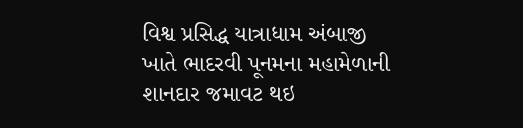વિશ્વ પ્રસિદ્ધ યાત્રાધામ અંબાજી ખાતે ભાદરવી પૂનમના મહામેળાની શાનદાર જમાવટ થઇ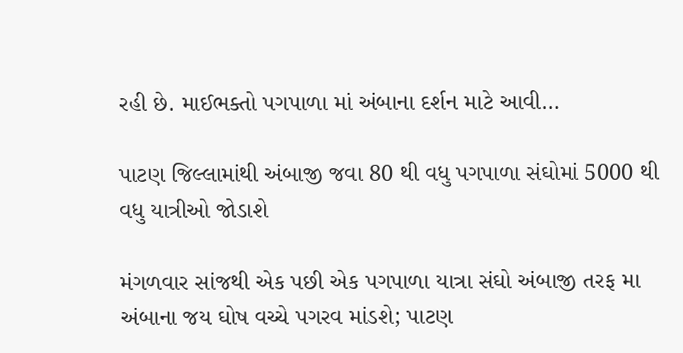રહી છે. માઈભક્તો પગપાળા માં અંબાના દર્શન માટે આવી…

પાટણ જિલ્લામાંથી અંબાજી જવા 80 થી વધુ પગપાળા સંઘોમાં 5000 થી વધુ યાત્રીઓ જોડાશે

મંગળવાર સાંજથી એક પછી એક પગપાળા યાત્રા સંઘો અંબાજી તરફ મા અંબાના જય ઘોષ વચ્ચે પગરવ માંડશે; પાટણ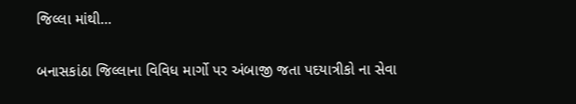જિલ્લા માંથી…

બનાસકાંઠા જિલ્લાના વિવિધ માર્ગો પર અંબાજી જતા પદયાત્રીકો ના સેવા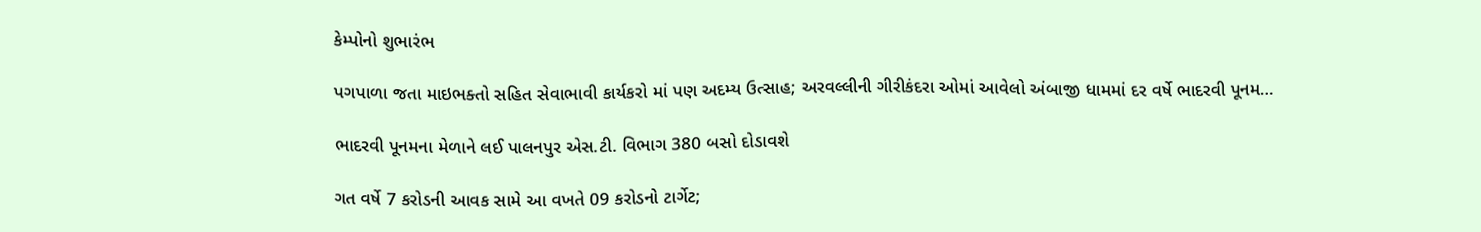કેમ્પોનો શુભારંભ

પગપાળા જતા માઇભક્તો સહિત સેવાભાવી કાર્યકરો માં પણ અદમ્ય ઉત્સાહ; અરવલ્લીની ગીરીકંદરા ઓમાં આવેલો અંબાજી ધામમાં દર વર્ષે ભાદરવી પૂનમ…

ભાદરવી પૂનમના મેળાને લઈ પાલનપુર એસ.ટી. વિભાગ 380 બસો દોડાવશે

ગત વર્ષે 7 કરોડની આવક સામે આ વખતે 09 કરોડનો ટાર્ગેટ;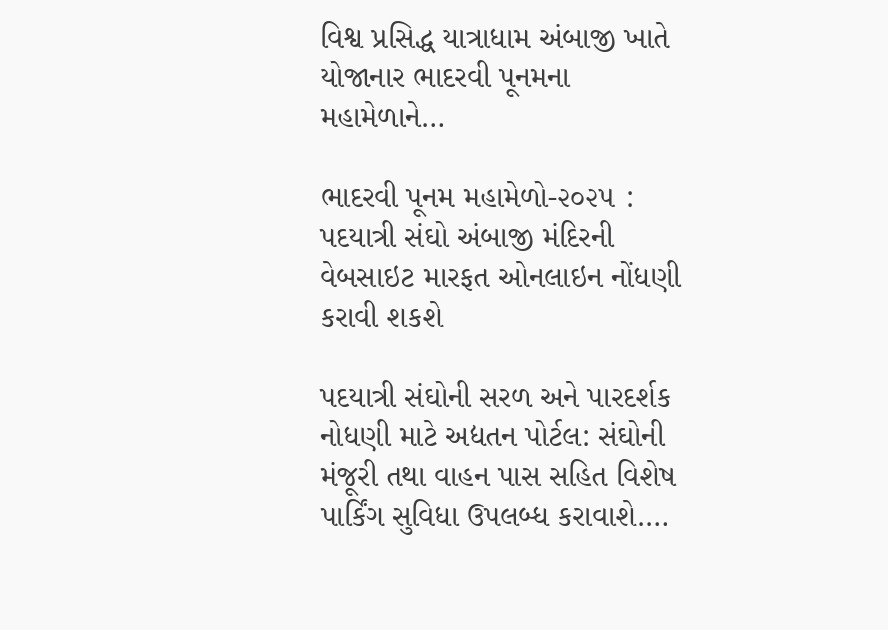વિશ્વ પ્રસિદ્ધ યાત્રાધામ અંબાજી ખાતે યોજાનાર ભાદરવી પૂનમના મહામેળાને…

ભાદરવી પૂનમ મહામેળો-૨૦૨૫ : પદયાત્રી સંઘો અંબાજી મંદિરની વેબસાઇટ મારફત ઓનલાઇન નોંધણી કરાવી શકશે

પદયાત્રી સંઘોની સરળ અને પારદર્શક નોધણી માટે અદ્યતન પોર્ટલ: સંઘોની મંજૂરી તથા વાહન પાસ સહિત વિશેષ પાર્કિંગ સુવિધા ઉપલબ્ધ કરાવાશે.…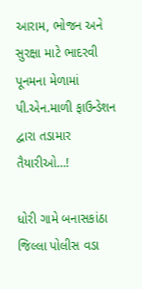આરામ, ભોજન અને સુરક્ષા માટે ભાદરવી પૂનમના મેળામાં પી.એન.માળી ફાઉન્ડેશન દ્વારા તડામાર તૈયારીઓ…!

ધોરી ગામે બનાસકાંઠા જિલ્લા પોલીસ વડા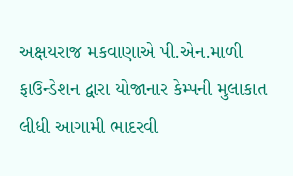અક્ષયરાજ મકવાણાએ પી.એન.માળી ફાઉન્ડેશન દ્વારા યોજાનાર કેમ્પની મુલાકાત લીધી આગામી ભાદરવી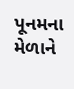પૂનમના મેળાને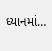ધ્યાનમાં…